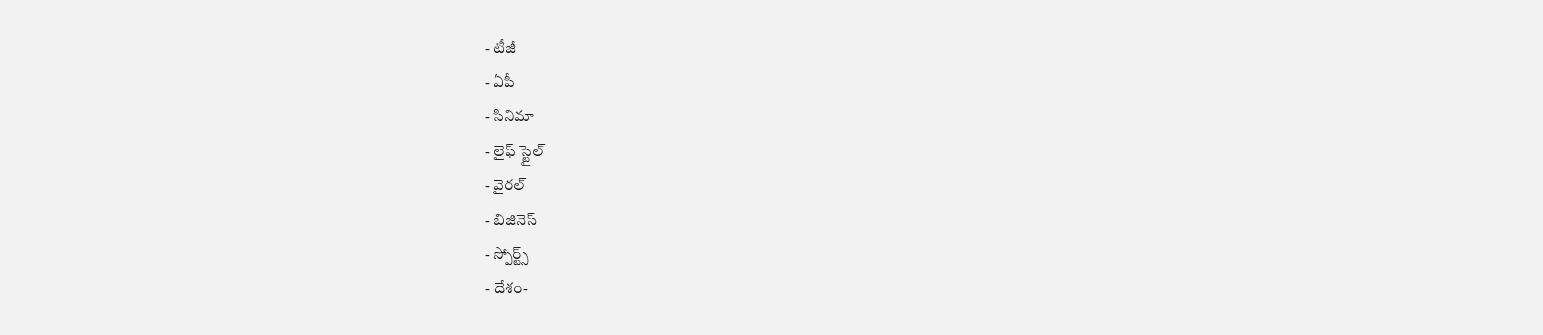- టీజీ
- ఏపీ
- సినిమా
- లైఫ్ స్టైల్
- వైరల్
- బిజినెస్
- స్పోర్ట్స్
- దేశం-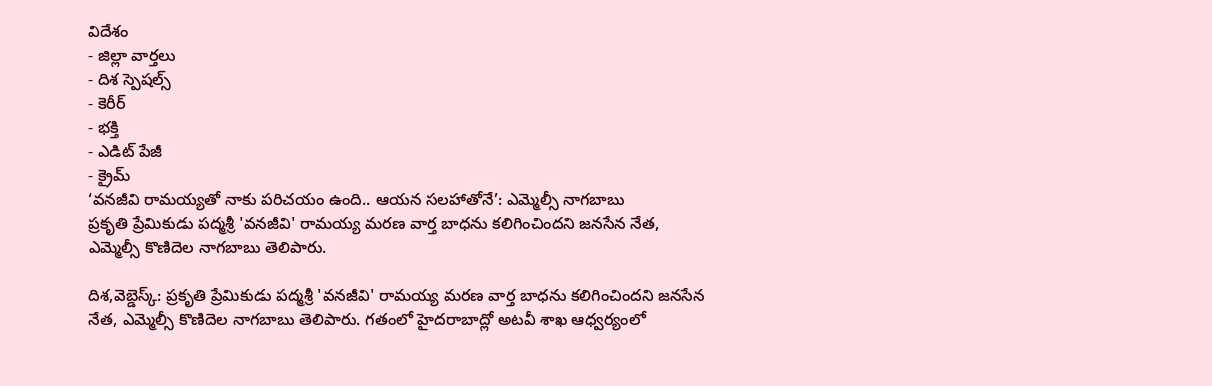విదేశం
- జిల్లా వార్తలు
- దిశ స్పెషల్స్
- కెరీర్
- భక్తి
- ఎడిట్ పేజీ
- క్రైమ్
‘వనజీవి రామయ్యతో నాకు పరిచయం ఉంది.. ఆయన సలహాతోనే’: ఎమ్మెల్సీ నాగబాబు
ప్రకృతి ప్రేమికుడు పద్మశ్రీ 'వనజీవి' రామయ్య మరణ వార్త బాధను కలిగించిందని జనసేన నేత, ఎమ్మెల్సీ కొణిదెల నాగబాబు తెలిపారు.

దిశ,వెబ్డెస్క్: ప్రకృతి ప్రేమికుడు పద్మశ్రీ 'వనజీవి' రామయ్య మరణ వార్త బాధను కలిగించిందని జనసేన నేత, ఎమ్మెల్సీ కొణిదెల నాగబాబు తెలిపారు. గతంలో హైదరాబాద్లో అటవీ శాఖ ఆధ్వర్యంలో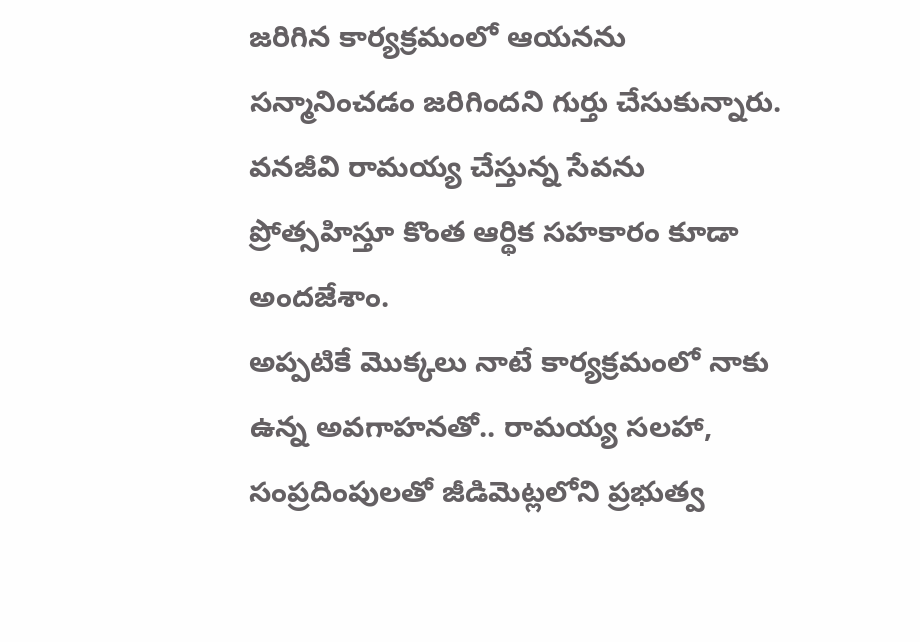జరిగిన కార్యక్రమంలో ఆయనను సన్మానించడం జరిగిందని గుర్తు చేసుకున్నారు. వనజీవి రామయ్య చేస్తున్న సేవను ప్రోత్సహిస్తూ కొంత ఆర్థిక సహకారం కూడా అందజేశాం.
అప్పటికే మొక్కలు నాటే కార్యక్రమంలో నాకు ఉన్న అవగాహనతో.. రామయ్య సలహా, సంప్రదింపులతో జీడిమెట్లలోని ప్రభుత్వ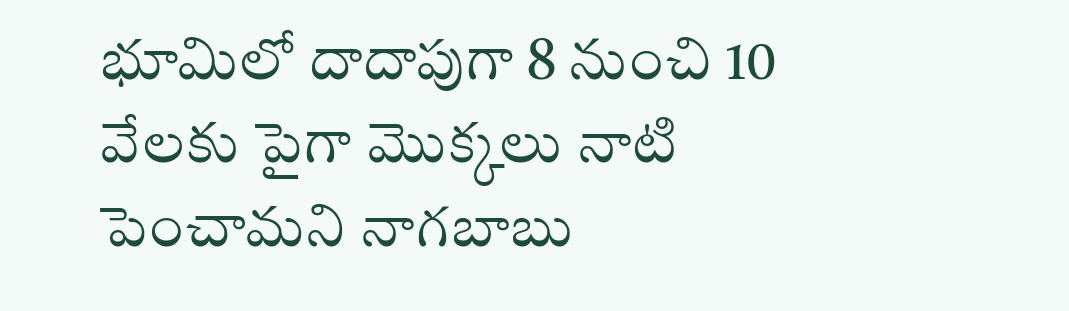భూమిలో దాదాపుగా 8 నుంచి 10 వేలకు పైగా మొక్కలు నాటి పెంచామని నాగబాబు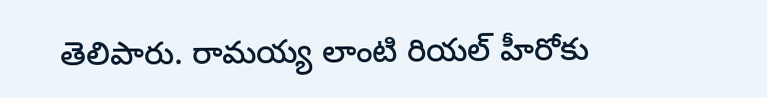తెలిపారు. రామయ్య లాంటి రియల్ హీరోకు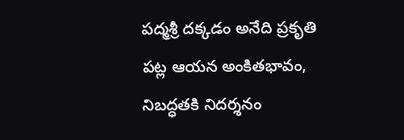పద్మశ్రీ దక్కడం అనేది ప్రకృతి పట్ల ఆయన అంకితభావం, నిబద్ధతకి నిదర్శనం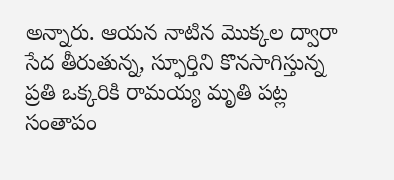అన్నారు. ఆయన నాటిన మొక్కల ద్వారా సేద తీరుతున్న, స్ఫూర్తిని కొనసాగిస్తున్న ప్రతి ఒక్కరికి రామయ్య మృతి పట్ల సంతాపం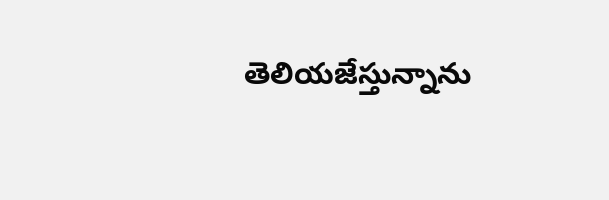తెలియజేస్తున్నాను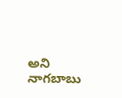అని నాగబాబు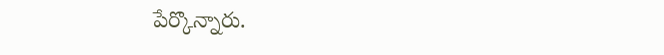పేర్కొన్నారు.